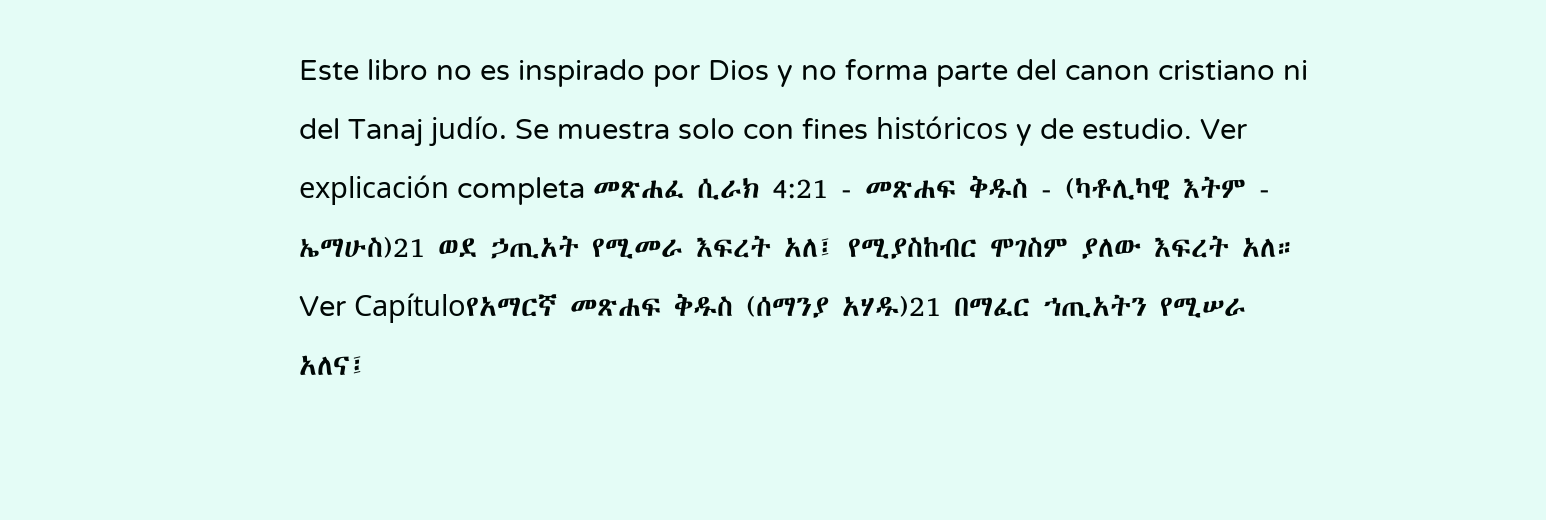Este libro no es inspirado por Dios y no forma parte del canon cristiano ni del Tanaj judío. Se muestra solo con fines históricos y de estudio. Ver explicación completa መጽሐፈ ሲራክ 4:21 - መጽሐፍ ቅዱስ - (ካቶሊካዊ እትም - ኤማሁስ)21 ወደ ኃጢአት የሚመራ እፍረት አለ፤ የሚያስከብር ሞገስም ያለው እፍረት አለ። Ver Capítuloየአማርኛ መጽሐፍ ቅዱስ (ሰማንያ አሃዱ)21 በማፈር ኀጢአትን የሚሠራ አለና፤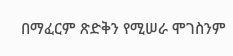በማፈርም ጽድቅን የሚሠራ ሞገስንም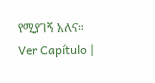የሚያገኝ አለና። Ver Capítulo |